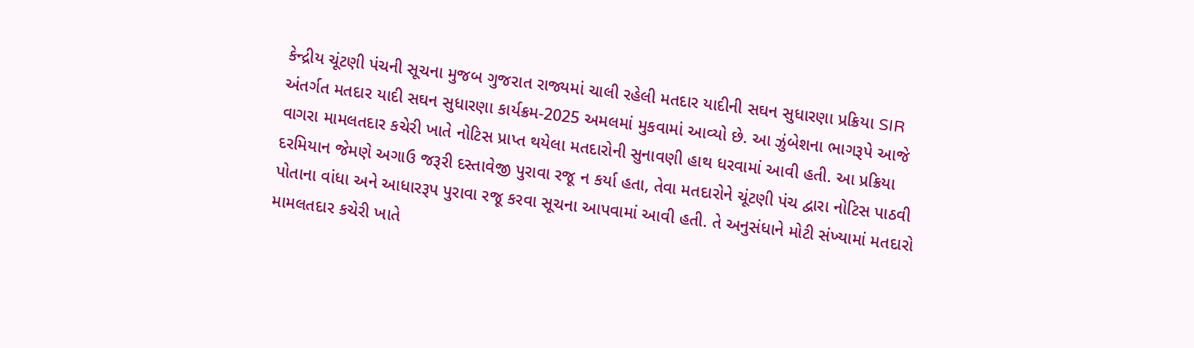કેન્દ્રીય ચૂંટણી પંચની સૂચના મુજબ ગુજરાત રાજ્યમાં ચાલી રહેલી મતદાર યાદીની સઘન સુધારણા પ્રક્રિયા SIR અંતર્ગત મતદાર યાદી સઘન સુધારણા કાર્યક્રમ-2025 અમલમાં મુકવામાં આવ્યો છે. આ ઝુંબેશના ભાગરૂપે આજે વાગરા મામલતદાર કચેરી ખાતે નોટિસ પ્રાપ્ત થયેલા મતદારોની સુનાવણી હાથ ધરવામાં આવી હતી. આ પ્રક્રિયા દરમિયાન જેમણે અગાઉ જરૂરી દસ્તાવેજી પુરાવા રજૂ ન કર્યા હતા, તેવા મતદારોને ચૂંટણી પંચ દ્વારા નોટિસ પાઠવી પોતાના વાંધા અને આધારરૂપ પુરાવા રજૂ કરવા સૂચના આપવામાં આવી હતી. તે અનુસંધાને મોટી સંખ્યામાં મતદારો મામલતદાર કચેરી ખાતે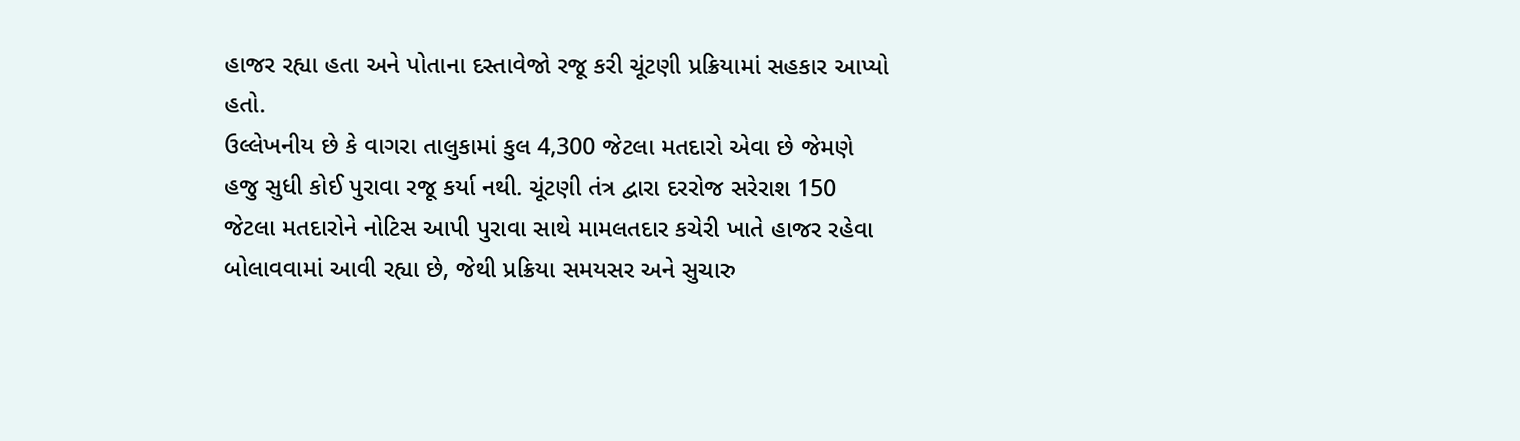હાજર રહ્યા હતા અને પોતાના દસ્તાવેજો રજૂ કરી ચૂંટણી પ્રક્રિયામાં સહકાર આપ્યો હતો.
ઉલ્લેખનીય છે કે વાગરા તાલુકામાં કુલ 4,300 જેટલા મતદારો એવા છે જેમણે હજુ સુધી કોઈ પુરાવા રજૂ કર્યા નથી. ચૂંટણી તંત્ર દ્વારા દરરોજ સરેરાશ 150 જેટલા મતદારોને નોટિસ આપી પુરાવા સાથે મામલતદાર કચેરી ખાતે હાજર રહેવા બોલાવવામાં આવી રહ્યા છે, જેથી પ્રક્રિયા સમયસર અને સુચારુ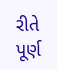રીતે પૂર્ણ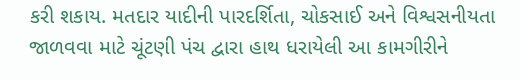કરી શકાય. મતદાર યાદીની પારદર્શિતા, ચોકસાઈ અને વિશ્વસનીયતા જાળવવા માટે ચૂંટણી પંચ દ્વારા હાથ ધરાયેલી આ કામગીરીને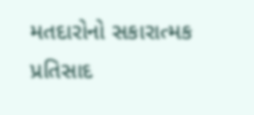મતદારોનો સકારાત્મક પ્રતિસાદ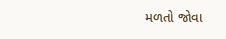મળતો જોવા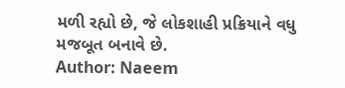મળી રહ્યો છે, જે લોકશાહી પ્રક્રિયાને વધુ મજબૂત બનાવે છે.
Author: Naeem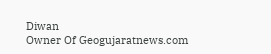Diwan
Owner Of Geogujaratnews.com